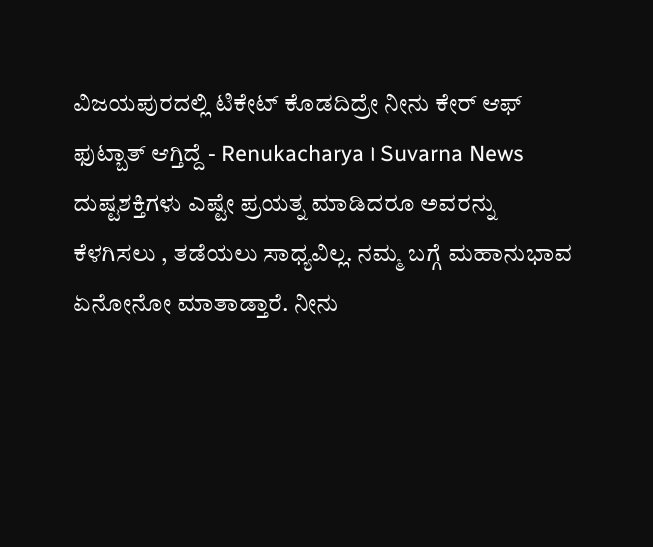ವಿಜಯಪುರದಲ್ಲಿ ಟಿಕೇಟ್ ಕೊಡದಿದ್ರೇ ನೀನು ಕೇರ್ ಆಫ್ ಫುಟ್ಬಾತ್ ಆಗ್ತಿದ್ದೆ - Renukacharya । Suvarna News
ದುಷ್ಟಶಕ್ತಿಗಳು ಎಷ್ಟೇ ಪ್ರಯತ್ನ ಮಾಡಿದರೂ ಅವರನ್ನು ಕೆಳಗಿಸಲು , ತಡೆಯಲು ಸಾಧ್ಯವಿಲ್ಲ. ನಮ್ಮ ಬಗ್ಗೆ ಮಹಾನುಭಾವ ಏನೋನೋ ಮಾತಾಡ್ತಾರೆ. ನೀನು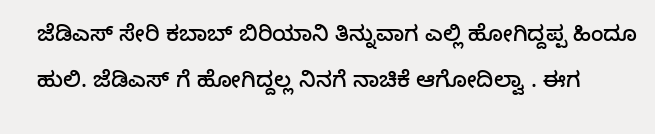ಜೆಡಿಎಸ್ ಸೇರಿ ಕಬಾಬ್ ಬಿರಿಯಾನಿ ತಿನ್ನುವಾಗ ಎಲ್ಲಿ ಹೋಗಿದ್ದಪ್ಪ ಹಿಂದೂ ಹುಲಿ. ಜೆಡಿಎಸ್ ಗೆ ಹೋಗಿದ್ದಲ್ಲ ನಿನಗೆ ನಾಚಿಕೆ ಆಗೋದಿಲ್ವಾ . ಈಗ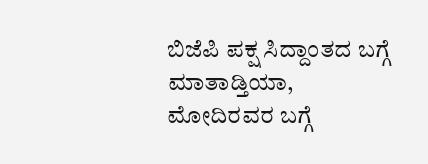ಬಿಜೆಪಿ ಪಕ್ಷ ಸಿದ್ದಾಂತದ ಬಗ್ಗೆ ಮಾತಾಡ್ತಿಯಾ, ಮೋದಿರವರ ಬಗ್ಗೆ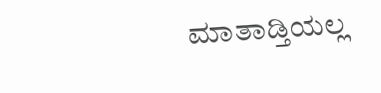ಮಾತಾಡ್ತಿಯಲ್ಲ